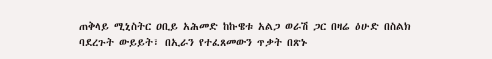ጠቅላይ ሚኒስትር ዐቢይ አሕመድ ከኩዌቱ አልጋ ወራሽ ጋር በዛሬ ዕሁድ በስልክ ባደረጉት ውይይት፣ በኢራን የተፈጸመውን ጥቃት በጽኑ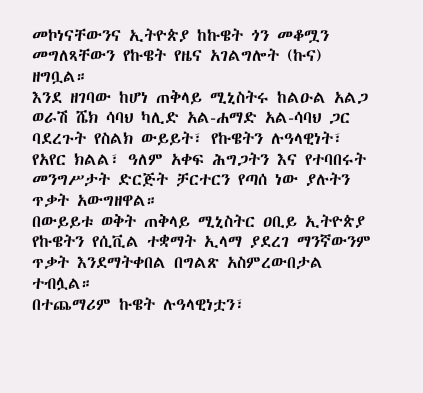መኮነናቸውንና ኢትዮጵያ ከኩዌት ጎን መቆሟን መግለጻቸውን የኩዌት የዜና አገልግሎት (ኩና) ዘግቧል።
እንደ ዘገባው ከሆነ ጠቅላይ ሚኒስትሩ ከልዑል አልጋ ወራሽ ሼክ ሳባህ ካሊድ አል-ሐማድ አል-ሳባህ ጋር ባደረጉት የስልክ ውይይት፣ የኩዌትን ሉዓላዊነት፣ የአየር ክልል፣ ዓለም አቀፍ ሕግጋትን እና የተባበሩት መንግሥታት ድርጅት ቻርተርን የጣሰ ነው ያሉትን ጥቃት አውግዘዋል።
በውይይቱ ወቅት ጠቅላይ ሚኒስትር ዐቢይ ኢትዮጵያ የኩዌትን የሲቪል ተቋማት ኢላማ ያደረገ ማንኛውንም ጥቃት እንደማትቀበል በግልጽ አስምረውበታል ተብሏል።
በተጨማሪም ኩዌት ሉዓላዊነቷን፣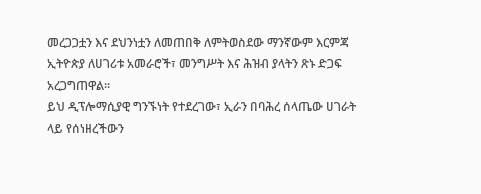መረጋጋቷን እና ደህንነቷን ለመጠበቅ ለምትወስደው ማንኛውም እርምጃ ኢትዮጵያ ለሀገሪቱ አመራሮች፣ መንግሥት እና ሕዝብ ያላትን ጽኑ ድጋፍ አረጋግጠዋል።
ይህ ዲፕሎማሲያዊ ግንኙነት የተደረገው፣ ኢራን በባሕረ ሰላጤው ሀገራት ላይ የሰነዘረችውን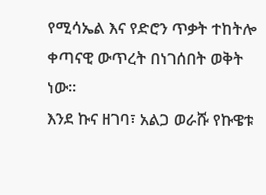የሚሳኤል እና የድሮን ጥቃት ተከትሎ ቀጣናዊ ውጥረት በነገሰበት ወቅት ነው።
እንደ ኩና ዘገባ፣ አልጋ ወራሹ የኩዌቱ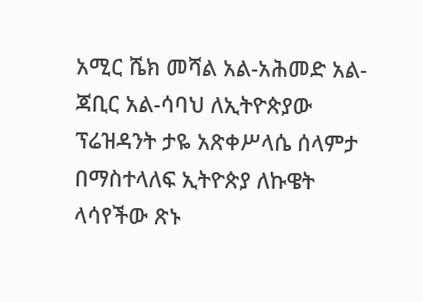አሚር ሼክ መሻል አል-አሕመድ አል-ጃቢር አል-ሳባህ ለኢትዮጵያው ፕሬዝዳንት ታዬ አጽቀሥላሴ ሰላምታ በማስተላለፍ ኢትዮጵያ ለኩዌት ላሳየችው ጽኑ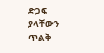ድጋፍ ያላቸውን ጥልቅ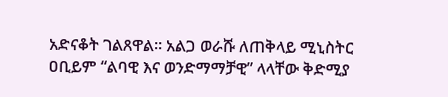አድናቆት ገልጸዋል። አልጋ ወራሹ ለጠቅላይ ሚኒስትር ዐቢይም “ልባዊ እና ወንድማማቻዊ” ላላቸው ቅድሚያ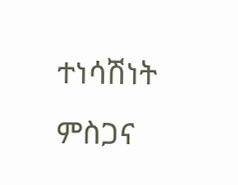ተነሳሽነት ምስጋና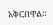አቅርበዋል።